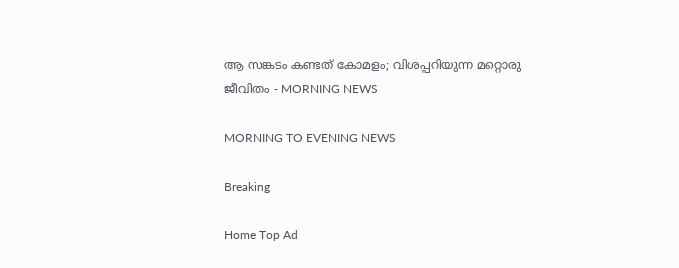ആ സങ്കടം കണ്ടത് കോമളം; വിശപ്പറിയുന്ന മറ്റൊരു ജീവിതം - MORNING NEWS

MORNING TO EVENING NEWS

Breaking

Home Top Ad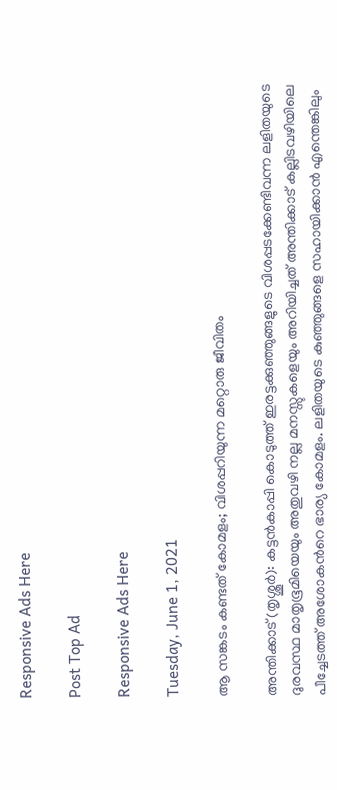Responsive Ads Here

Post Top Ad

Responsive Ads Here

Tuesday, June 1, 2021

ആ സങ്കടം കണ്ടത് കോമളം; വിശപ്പറിയുന്ന മറ്റൊരു ജീവിതം

അന്തിക്കാട് (തൃശ്ശൂർ): കട്ടൻകാപ്പി കൊടുത്ത് ഇരട്ടക്കുഞ്ഞുങ്ങളുടെ വിശപ്പടക്കേണ്ടിവന്ന ലളിതയുടെ ദുരവസ്ഥ മാതൃഭൂമിയെയും അതുവഴി നല്ല മനസ്സുകളെയും അറിയിച്ചത് അന്തിക്കാട് കല്ലിടവഴിയിലെ പീച്ചേടത്ത് അശോകൻറെ ഭാര്യ കോമളം. ലളിതയുടെ കുഞ്ഞുങ്ങളെ സഹായിക്കാൻ എന്തെങ്കിലും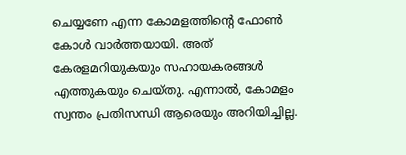ചെയ്യണേ എന്ന കോമളത്തിന്റെ ഫോൺ കോൾ വാർത്തയായി. അത് കേരളമറിയുകയും സഹായകരങ്ങൾ എത്തുകയും ചെയ്തു. എന്നാൽ, കോമളം സ്വന്തം പ്രതിസന്ധി ആരെയും അറിയിച്ചില്ല.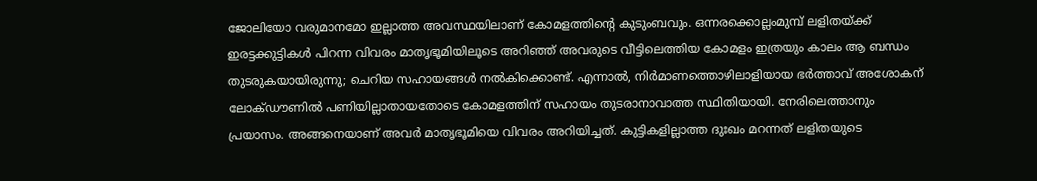ജോലിയോ വരുമാനമോ ഇല്ലാത്ത അവസ്ഥയിലാണ് കോമളത്തിന്റെ കുടുംബവും. ഒന്നരക്കൊല്ലംമുമ്പ് ലളിതയ്ക്ക് ഇരട്ടക്കുട്ടികൾ പിറന്ന വിവരം മാതൃഭൂമിയിലൂടെ അറിഞ്ഞ് അവരുടെ വീട്ടിലെത്തിയ കോമളം ഇത്രയും കാലം ആ ബന്ധം തുടരുകയായിരുന്നു; ചെറിയ സഹായങ്ങൾ നൽകിക്കൊണ്ട്. എന്നാൽ, നിർമാണത്തൊഴിലാളിയായ ഭർത്താവ് അശോകന് ലോക്ഡൗണിൽ പണിയില്ലാതായതോടെ കോമളത്തിന് സഹായം തുടരാനാവാത്ത സ്ഥിതിയായി. നേരിലെത്താനും പ്രയാസം. അങ്ങനെയാണ് അവർ മാതൃഭൂമിയെ വിവരം അറിയിച്ചത്. കുട്ടികളില്ലാത്ത ദുഃഖം മറന്നത് ലളിതയുടെ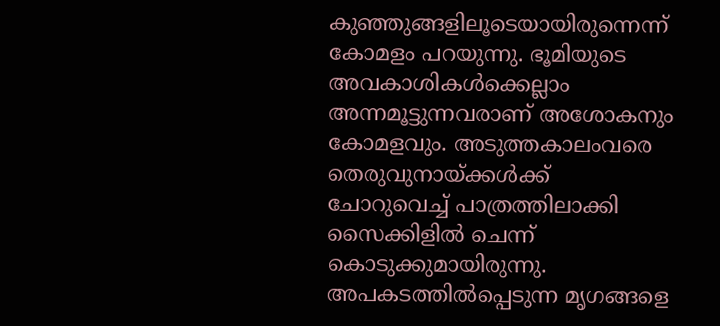കുഞ്ഞുങ്ങളിലൂടെയായിരുന്നെന്ന് കോമളം പറയുന്നു. ഭൂമിയുടെ അവകാശികൾക്കെല്ലാം അന്നമൂട്ടുന്നവരാണ് അശോകനും കോമളവും. അടുത്തകാലംവരെ തെരുവുനായ്ക്കൾക്ക് ചോറുവെച്ച് പാത്രത്തിലാക്കി സൈക്കിളിൽ ചെന്ന് കൊടുക്കുമായിരുന്നു. അപകടത്തിൽപ്പെടുന്ന മൃഗങ്ങളെ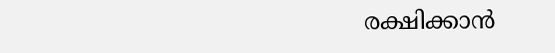രക്ഷിക്കാൻ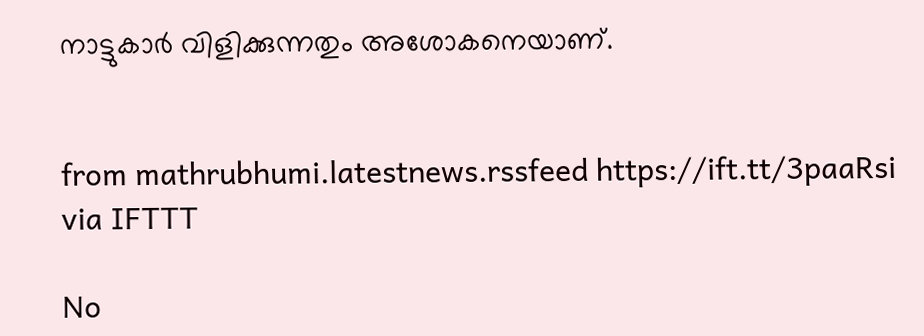നാട്ടുകാർ വിളിക്കുന്നതും അശോകനെയാണ്.


from mathrubhumi.latestnews.rssfeed https://ift.tt/3paaRsi
via IFTTT

No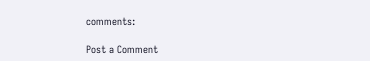comments:

Post a Comment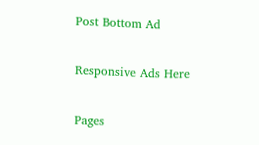Post Bottom Ad

Responsive Ads Here

Pages